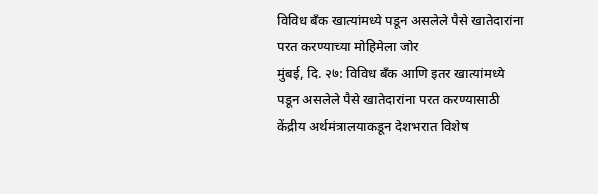विविध बँक खात्यांमध्ये पडून असलेले पैसे खातेदारांना परत करण्याच्या मोहिमेला जोर
मुंबई, दि. २७: विविध बँक आणि इतर खात्यांमध्ये पडून असलेले पैसे खातेदारांना परत करण्यासाठी केंद्रीय अर्थमंत्रालयाकडून देशभरात विशेष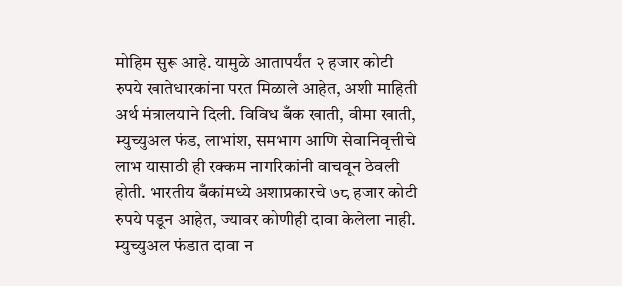मोहिम सुरू आहे. यामुळे आतापर्यंत २ हजार कोटी रुपये खातेधारकांना परत मिळाले आहेत, अशी माहिती अर्थ मंत्रालयाने दिली. विविध बँक खाती, वीमा खाती, म्युच्युअल फंड, लाभांश, समभाग आणि सेवानिवृत्तीचे लाभ यासाठी ही रक्कम नागरिकांनी वाचवून ठेवली होती. भारतीय बँकांमध्ये अशाप्रकारचे ७८ हजार कोटी रुपये पडून आहेत, ज्यावर कोणीही दावा केलेला नाही. म्युच्युअल फंडात दावा न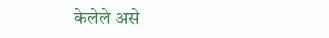केलेले असे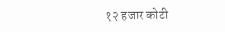१२ हजार कोटी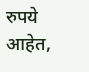रुपये आहेत,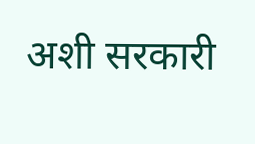अशी सरकारी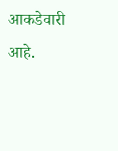आकडेवारी आहे.